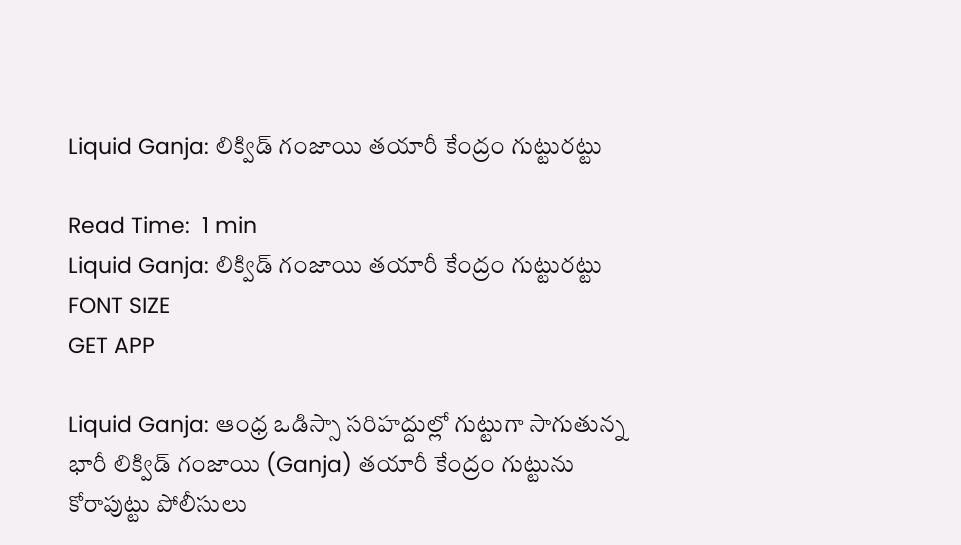Liquid Ganja: లిక్విడ్ గంజాయి తయారీ కేంద్రం గుట్టురట్టు

Read Time:  1 min
Liquid Ganja: లిక్విడ్ గంజాయి తయారీ కేంద్రం గుట్టురట్టు
FONT SIZE
GET APP

Liquid Ganja: ఆంధ్ర ఒడిస్సా సరిహద్దుల్లో గుట్టుగా సాగుతున్న భారీ లిక్విడ్ గంజాయి (Ganja) తయారీ కేంద్రం గుట్టును కోరాపుట్టు పోలీసులు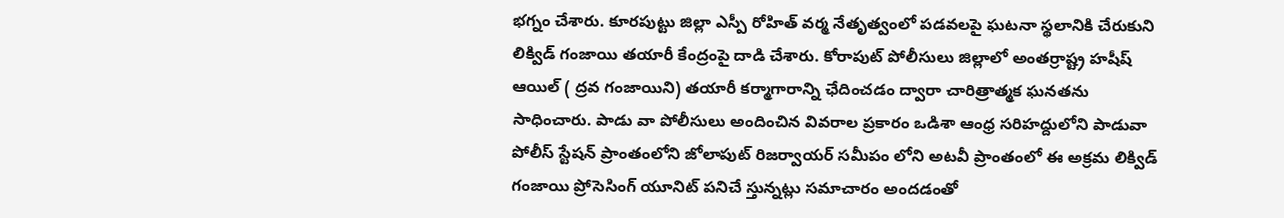భగ్నం చేశారు. కూరపుట్టు జిల్లా ఎస్పీ రోహిత్ వర్మ నేతృత్వంలో పడవలపై ఘటనా స్థలానికి చేరుకుని లిక్విడ్ గంజాయి తయారీ కేంద్రంపై దాడి చేశారు. కోరాపుట్ పోలీసులు జిల్లాలో అంతర్రాష్ట్ర హషీష్ ఆయిల్ ( ద్రవ గంజాయిని) తయారీ కర్మాగారాన్ని ఛేదించడం ద్వారా చారిత్రాత్మక ఘనతను సాధించారు. పాడు వా పోలీసులు అందించిన వివరాల ప్రకారం ఒడిశా ఆంధ్ర సరిహద్దులోని పాడువా పోలీస్ స్టేషన్ ప్రాంతంలోని జోలాపుట్ రిజర్వాయర్ సమీపం లోని అటవీ ప్రాంతంలో ఈ అక్రమ లిక్విడ్ గంజాయి ప్రోసెసింగ్ యూనిట్ పనిచే స్తున్నట్లు సమాచారం అందడంతో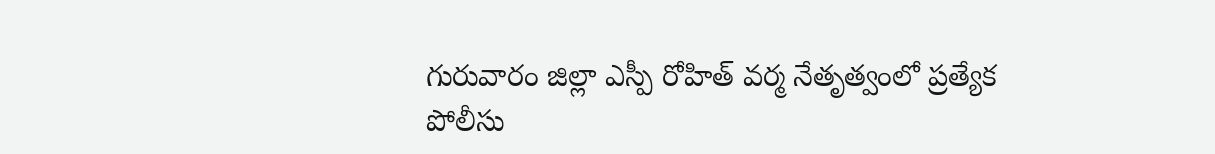గురువారం జిల్లా ఎస్పీ రోహిత్ వర్మ నేతృత్వంలో ప్రత్యేక పోలీసు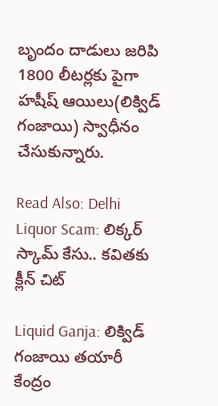బృందం దాడులు జరిపి 1800 లీటర్లకు పైగా హషీష్ ఆయిలు(లిక్విడ్ గంజాయి) స్వాధీనం చేసుకున్నారు.

Read Also: Delhi Liquor Scam: లిక్కర్ స్కామ్ కేసు.. కవితకు క్లీన్ చిట్

Liquid Ganja: లిక్విడ్ గంజాయి తయారీ కేంద్రం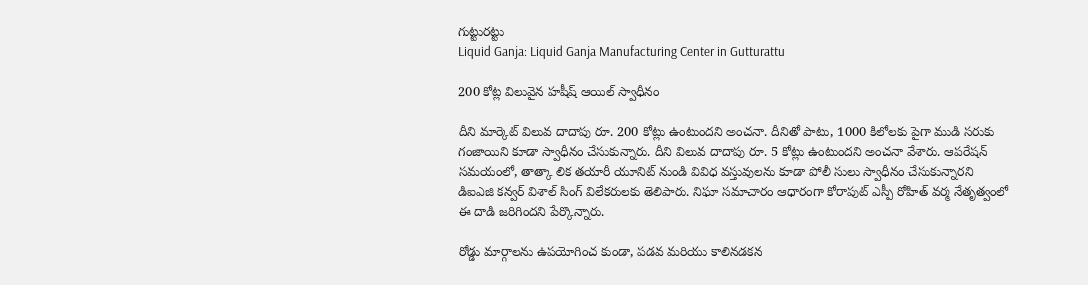గుట్టురట్టు
Liquid Ganja: Liquid Ganja Manufacturing Center in Gutturattu

200 కోట్ల విలువైన హషీష్ ఆయిల్ స్వాధీనం

దీని మార్కెట్ విలువ దాదాపు రూ. 200 కోట్లు ఉంటుందని అంచనా. దీనితో పాటు, 1000 కిలోలకు పైగా ముడి సరుకు గంజాయిని కూడా స్వాధీనం చేసుకున్నారు. దీని విలువ దాదాపు రూ. 5 కోట్లు ఉంటుందని అంచనా వేశారు. ఆపరేషన్ సమయంలో, తాత్కా లిక తయారీ యూనిట్ నుండి వివిధ వస్తువులను కూడా పోలీ సులు స్వాధీనం చేసుకున్నారని డిఐఎజి కన్వర్ విశాల్ సింగ్ విలేకరులకు తెలిపారు. నిఘా సమాచారం ఆధారంగా కోరాపుట్ ఎస్పీ రోహిత్ వర్మ నేతృత్వంలో ఈ దాడి జరిగిందని పేర్కొన్నారు.

రోడ్డు మార్గాలను ఉపయోగించ కుండా, పడవ మరియు కాలినడకన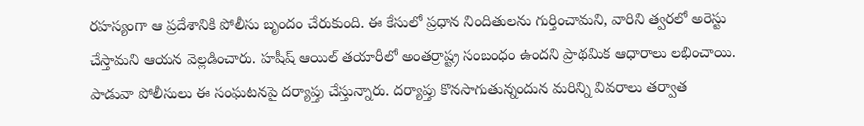రహస్యంగా ఆ ప్రదేశానికి పోలీసు బృందం చేరుకుంది. ఈ కేసులో ప్రధాన నిందితులను గుర్తించామని, వారిని త్వరలో అరెస్టు చేస్తామని ఆయన వెల్లడించారు. హషీష్ ఆయిల్ తయారీలో అంతర్రాష్ట్ర సంబంధం ఉందని ప్రాథమిక ఆధారాలు లభించాయి. పాడువా పోలీసులు ఈ సంఘటనపై దర్యాప్తు చేస్తున్నారు. దర్యాప్తు కొనసాగుతున్నందున మరిన్ని వివరాలు తర్వాత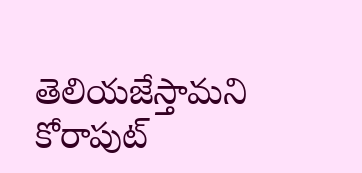తెలియజేస్తామని కోరాపుట్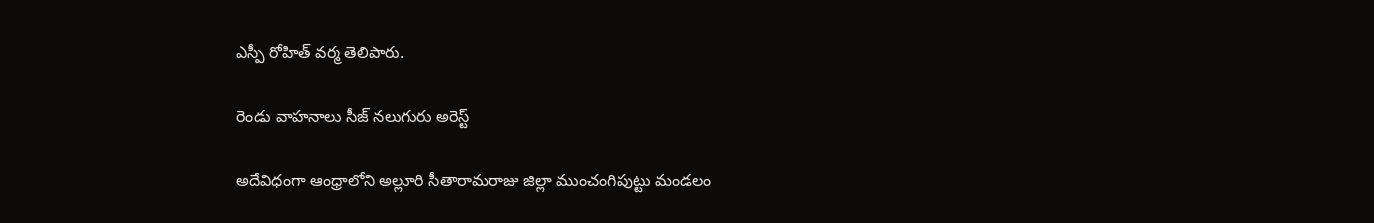ఎస్పీ రోహిత్ వర్మ తెలిపారు.

రెండు వాహనాలు సీజ్ నలుగురు అరెస్ట్

అదేవిధంగా ఆంధ్రాలోని అల్లూరి సీతారామరాజు జిల్లా ముంచంగిపుట్టు మండలం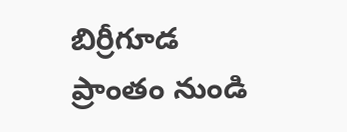బిర్రీగూడ ప్రాంతం నుండి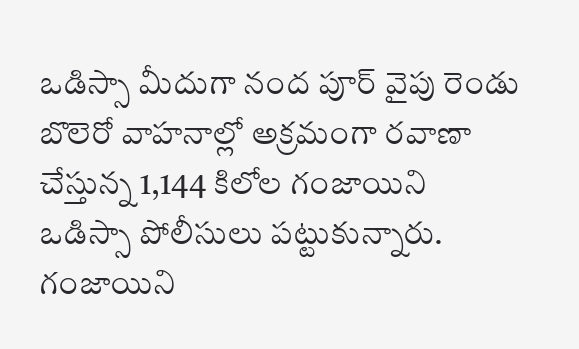ఒడిస్సా మీదుగా నంద పూర్ వైపు రెండు బొలెరో వాహనాల్లో అక్రమంగా రవాణా చేస్తున్న 1,144 కిలోల గంజాయిని ఒడిస్సా పోలీసులు పట్టుకున్నారు. గంజాయిని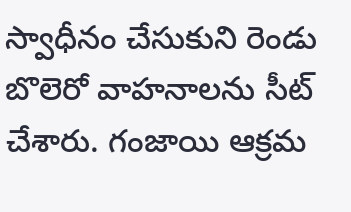స్వాధీనం చేసుకుని రెండు బొలెరో వాహనాలను సీట్ చేశారు. గంజాయి ఆక్రమ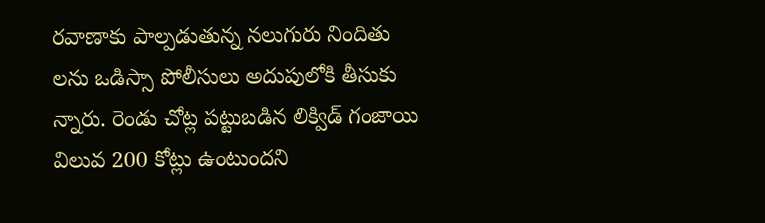రవాణాకు పాల్పడుతున్న నలుగురు నిందితు లను ఒడిస్సా పోలీసులు అదుపులోకి తీసుకు న్నారు. రెండు చోట్ల పట్టుబడిన లిక్విడ్ గంజాయి విలువ 200 కోట్లు ఉంటుందని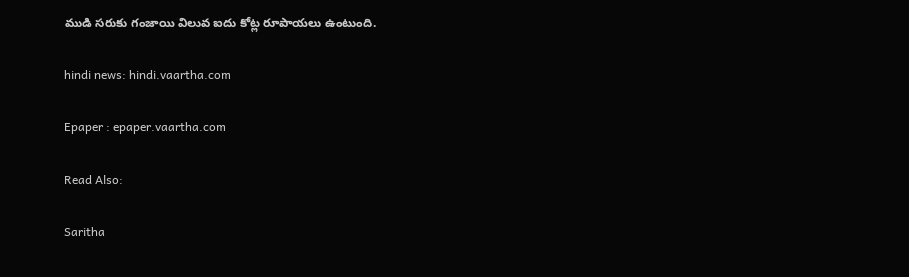ముడి సరుకు గంజాయి విలువ ఐదు కోట్ల రూపాయలు ఉంటుంది.

hindi news: hindi.vaartha.com

Epaper : epaper.vaartha.com

Read Also:

Saritha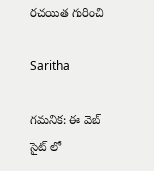రచయిత గురించి

Saritha

గమనిక: ఈ వెబ్ సైట్ లో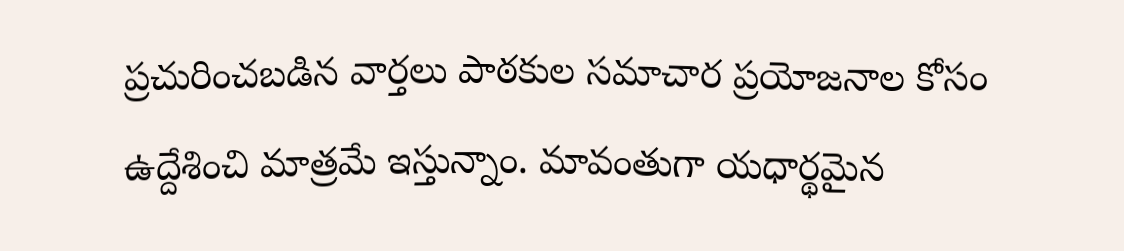ప్రచురించబడిన వార్తలు పాఠకుల సమాచార ప్రయోజనాల కోసం ఉద్దేశించి మాత్రమే ఇస్తున్నాం. మావంతుగా యధార్థమైన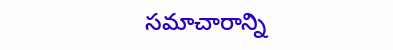సమాచారాన్ని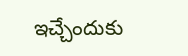ఇచ్చేందుకు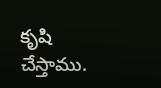కృషి చేస్తాము.